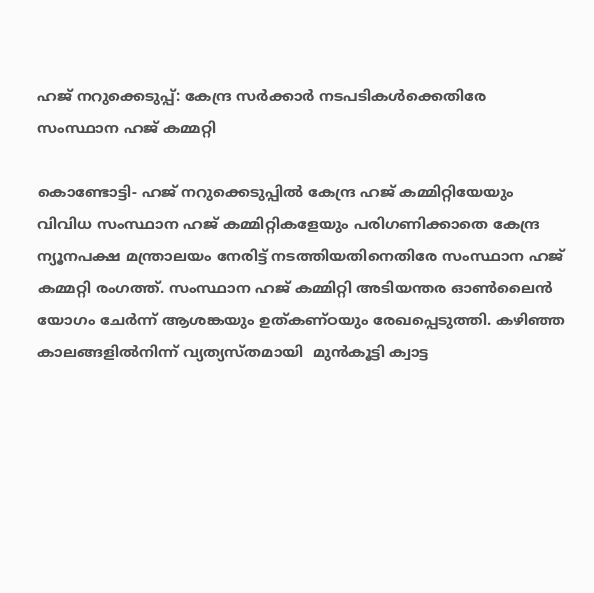ഹജ് നറുക്കെടുപ്പ്: കേന്ദ്ര സര്‍ക്കാര്‍ നടപടികള്‍ക്കെതിരേ സംസ്ഥാന ഹജ് കമ്മറ്റി

കൊണ്ടോട്ടി- ഹജ് നറുക്കെടുപ്പില്‍ കേന്ദ്ര ഹജ് കമ്മിറ്റിയേയും വിവിധ സംസ്ഥാന ഹജ് കമ്മിറ്റികളേയും പരിഗണിക്കാതെ കേന്ദ്ര ന്യൂനപക്ഷ മന്ത്രാലയം നേരിട്ട് നടത്തിയതിനെതിരേ സംസ്ഥാന ഹജ് കമ്മറ്റി രംഗത്ത്. സംസ്ഥാന ഹജ് കമ്മിറ്റി അടിയന്തര ഓണ്‍ലൈന്‍ യോഗം ചേര്‍ന്ന് ആശങ്കയും ഉത്കണ്ഠയും രേഖപ്പെടുത്തി. കഴിഞ്ഞ കാലങ്ങളില്‍നിന്ന് വ്യത്യസ്തമായി  മുന്‍കൂട്ടി ക്വാട്ട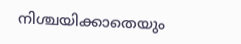നിശ്ചയിക്കാതെയും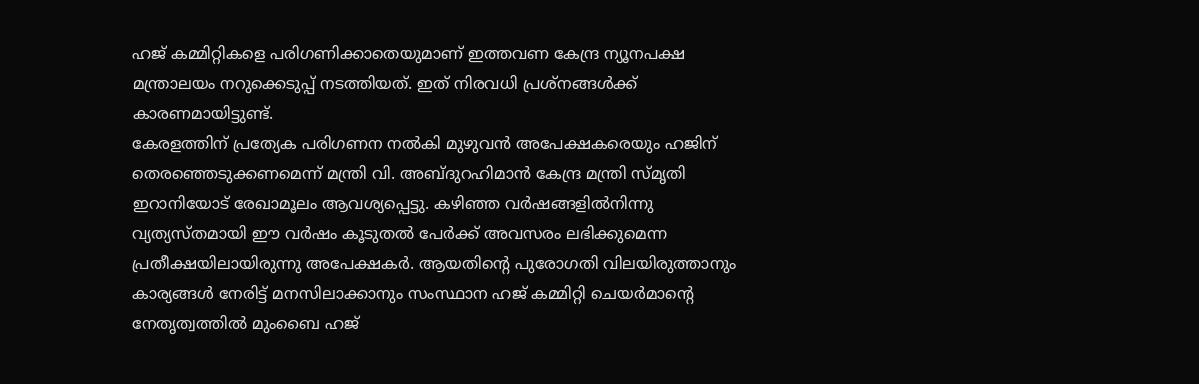ഹജ് കമ്മിറ്റികളെ പരിഗണിക്കാതെയുമാണ് ഇത്തവണ കേന്ദ്ര ന്യൂനപക്ഷ മന്ത്രാലയം നറുക്കെടുപ്പ് നടത്തിയത്. ഇത് നിരവധി പ്രശ്‌നങ്ങള്‍ക്ക് കാരണമായിട്ടുണ്ട്.
കേരളത്തിന് പ്രത്യേക പരിഗണന നല്‍കി മുഴുവന്‍ അപേക്ഷകരെയും ഹജിന് തെരഞ്ഞെടുക്കണമെന്ന് മന്ത്രി വി. അബ്ദുറഹിമാന്‍ കേന്ദ്ര മന്ത്രി സ്മൃതി ഇറാനിയോട് രേഖാമൂലം ആവശ്യപ്പെട്ടു. കഴിഞ്ഞ വര്‍ഷങ്ങളില്‍നിന്നു വ്യത്യസ്തമായി ഈ വര്‍ഷം കൂടുതല്‍ പേര്‍ക്ക് അവസരം ലഭിക്കുമെന്ന പ്രതീക്ഷയിലായിരുന്നു അപേക്ഷകര്‍. ആയതിന്റെ പുരോഗതി വിലയിരുത്താനും കാര്യങ്ങള്‍ നേരിട്ട് മനസിലാക്കാനും സംസ്ഥാന ഹജ് കമ്മിറ്റി ചെയര്‍മാന്റെ നേതൃത്വത്തില്‍ മുംബൈ ഹജ്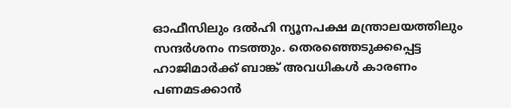ഓഫീസിലും ദല്‍ഹി ന്യൂനപക്ഷ മന്ത്രാലയത്തിലും സന്ദര്‍ശനം നടത്തും. തെരഞ്ഞെടുക്കപ്പെട്ട ഹാജിമാര്‍ക്ക് ബാങ്ക് അവധികള്‍ കാരണം പണമടക്കാന്‍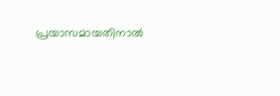പ്രയാസമായതിനാല്‍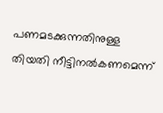പണമടക്കുന്നതിനുള്ള തിയതി നീട്ടിനല്‍കണമെന്ന്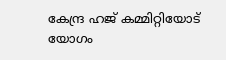കേന്ദ്ര ഹജ് കമ്മിറ്റിയോട്  യോഗം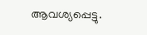ആവശ്യപ്പെട്ടു.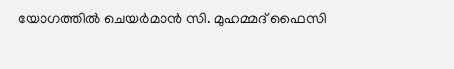യോഗത്തില്‍ ചെയര്‍മാന്‍ സി. മുഹമ്മദ് ഫൈസി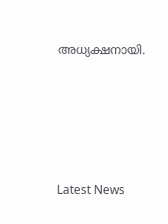അധ്യക്ഷനായി.





Latest News